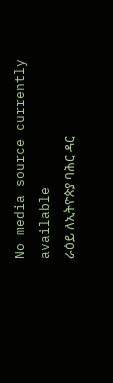No media source currently available
ራዕይ ለኢትዮጵያ ባሕር ዳር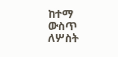ከተማ ውስጥ ለሦስት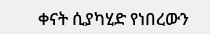ቀናት ሲያካሂድ የነበረውን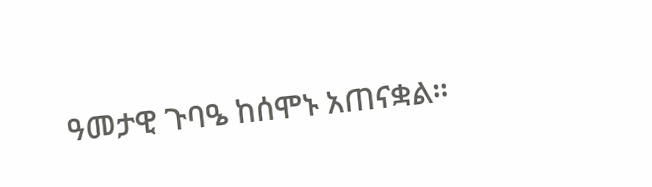ዓመታዊ ጉባዔ ከሰሞኑ አጠናቋል።